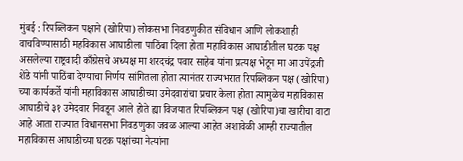मुंबई : रिपब्लिकन पक्षाने (खोरिपा) लोकसभा निवडणुकीत संविधान आणि लोकशाही वाचविण्यासाठी महविकास आघाडीला पाठिंबा दिला होता महाविकास आघाडीतील घटक पक्ष असलेल्या राष्ट्रवादी काँग्रेसचे अध्यक्ष मा शरदचंद्र पवार साहेब यांना प्रत्यक्ष भेटून मा आ उपेंद्रजी शेंडे यांनी पाठिंबा देण्याचा निर्णय सांगितला होता त्यानंतर राज्यभरात रिपब्लिकन पक्ष (खोरिपा) च्या कार्यकर्ते यांनी महाविकास आघाडीच्या उमेदवारांचा प्रचार केला होता त्यामुळेच महाविकास आघाडीचे ३१ उमेदवार निवडून आले होते ह्या विजयात रिपब्लिकन पक्ष (खोरिपा)चा खारीचा वाटा आहे आता राज्यात विधानसभा निवडणुका जवळ आल्या आहेत अशावेळी आम्ही राज्यातील महाविकास आघाडीच्या घटक पक्षांच्या नेत्यांना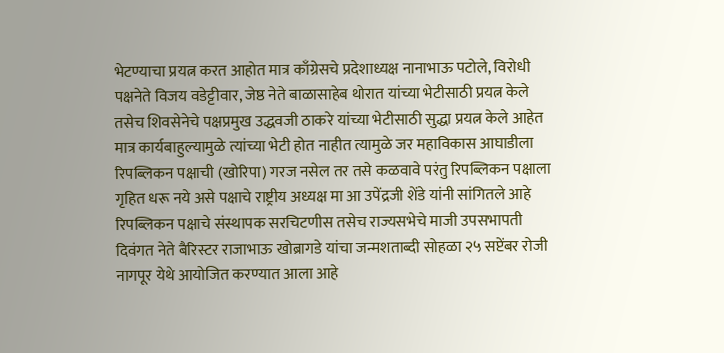भेटण्याचा प्रयत्न करत आहोत मात्र काँग्रेसचे प्रदेशाध्यक्ष नानाभाऊ पटोले, विरोधी पक्षनेते विजय वडेट्टीवार, जेष्ठ नेते बाळासाहेब थोरात यांच्या भेटीसाठी प्रयत्न केले तसेच शिवसेनेचे पक्षप्रमुख उद्धवजी ठाकरे यांच्या भेटीसाठी सुद्धा प्रयत्न केले आहेत मात्र कार्यबाहुल्यामुळे त्यांच्या भेटी होत नाहीत त्यामुळे जर महाविकास आघाडीला रिपब्लिकन पक्षाची (खोरिपा) गरज नसेल तर तसे कळवावे परंतु रिपब्लिकन पक्षाला गृहित धरू नये असे पक्षाचे राष्ट्रीय अध्यक्ष मा आ उपेंद्रजी शेंडे यांनी सांगितले आहे
रिपब्लिकन पक्षाचे संस्थापक सरचिटणीस तसेच राज्यसभेचे माजी उपसभापती दिवंगत नेते बैरिस्टर राजाभाऊ खोब्रागडे यांचा जन्मशताब्दी सोहळा २५ सप्टेंबर रोजी नागपूर येथे आयोजित करण्यात आला आहे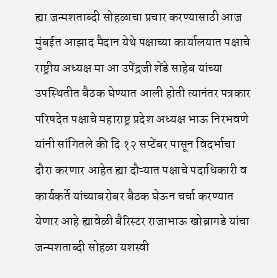ह्या जन्मशताब्दी सोहळाचा प्रचार करण्यासाठी आज मुंबईत आझाद मैदान येथे पक्षाच्या कार्यालयात पक्षाचे राष्ट्रीय अध्यक्ष मा आ उपेंद्रजी शेंडे साहेब यांच्या उपस्थितीत बैठक घेण्यात आली होती त्यानंतर पत्रकार परिषदेत पक्षाचे महाराष्ट्र प्रदेश अध्यक्ष भाऊ निरभवणे यांनी सांगितले की दि १२ सप्टेंबर पासून विदर्भाचा दौरा करणार आहेत ह्या दौऱ्यात पक्षाचे पदाधिकारी व कार्यकर्ते यांच्याबरोबर बैठक घेऊन चर्चा करण्यात येणार आहे ह्यावेळी बैरिस्टर राजाभाऊ खोब्रागडे यांचा जन्मशताब्दी सोहळा यशस्वी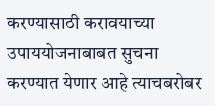करण्यासाठी करावयाच्या उपाययोजनाबाबत सुचना करण्यात येणार आहे त्याचबरोबर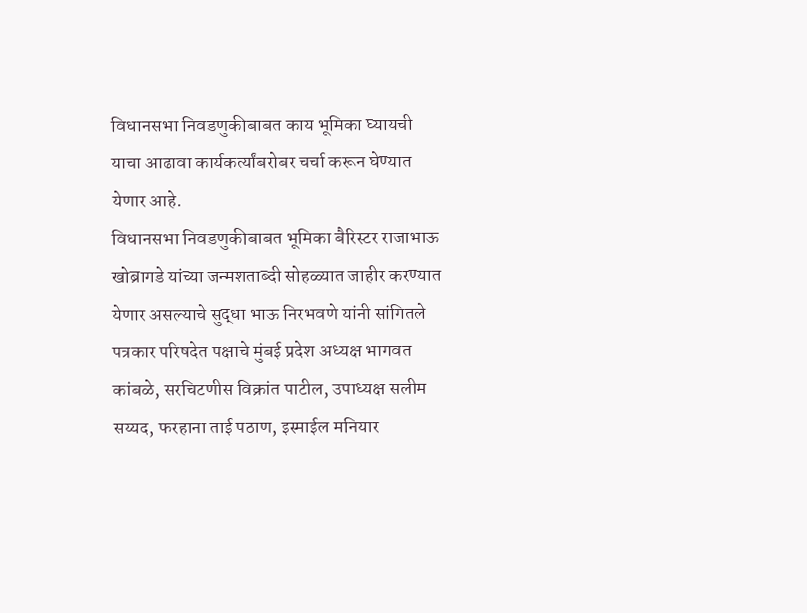विधानसभा निवडणुकीबाबत काय भूमिका घ्यायची याचा आढावा कार्यकर्त्यांबरोबर चर्चा करून घेण्यात येणार आहे.
विधानसभा निवडणुकीबाबत भूमिका बैरिस्टर राजाभाऊ खोब्रागडे यांच्या जन्मशताब्दी सोहळ्यात जाहीर करण्यात येणार असल्याचे सुद्धा भाऊ निरभवणे यांनी सांगितले पत्रकार परिषदेत पक्षाचे मुंबई प्रदेश अध्यक्ष भागवत कांबळे, सरचिटणीस विक्रांत पाटील, उपाध्यक्ष सलीम सय्यद, फरहाना ताई पठाण, इस्माईल मनियार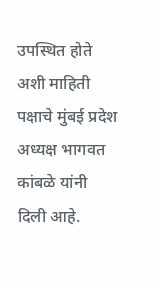उपस्थित होते अशी माहिती पक्षाचे मुंबई प्रदेश अध्यक्ष भागवत कांबळे यांनी दिली आहे.